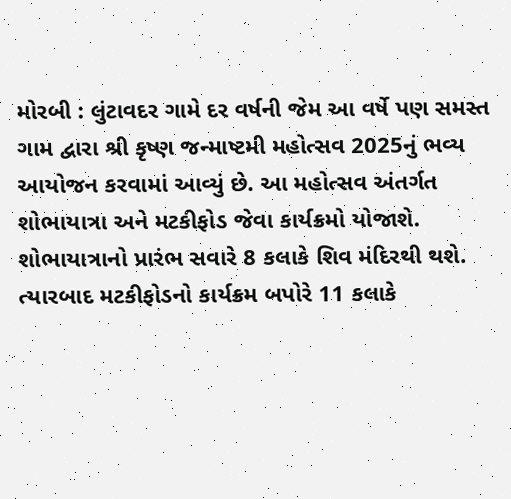મોરબી : લુંટાવદર ગામે દર વર્ષની જેમ આ વર્ષે પણ સમસ્ત ગામ દ્વારા શ્રી કૃષ્ણ જન્માષ્ટમી મહોત્સવ 2025નું ભવ્ય આયોજન કરવામાં આવ્યું છે. આ મહોત્સવ અંતર્ગત શોભાયાત્રા અને મટકીફોડ જેવા કાર્યક્રમો યોજાશે. શોભાયાત્રાનો પ્રારંભ સવારે 8 કલાકે શિવ મંદિરથી થશે. ત્યારબાદ મટકીફોડનો કાર્યક્રમ બપોરે 11 કલાકે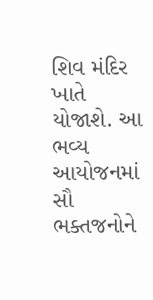શિવ મંદિર ખાતે યોજાશે. આ ભવ્ય આયોજનમાં સૌ ભક્તજનોને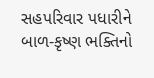સહપરિવાર પધારીને બાળ-કૃષ્ણ ભક્તિનો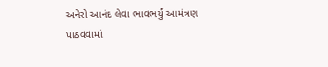અનેરો આનંદ લેવા ભાવભર્યું આમંત્રણ પાઠવવામાં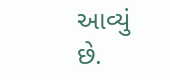આવ્યું છે.